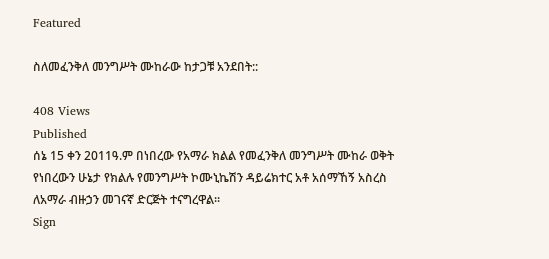Featured

ስለመፈንቅለ መንግሥት ሙከራው ከታጋቹ አንደበት::

408 Views
Published
ሰኔ 15 ቀን 2011ዓ.ም በነበረው የአማራ ክልል የመፈንቅለ መንግሥት ሙከራ ወቅት የነበረውን ሁኔታ የክልሉ የመንግሥት ኮሙኒኬሽን ዳይሬክተር አቶ አሰማኸኝ አስረስ ለአማራ ብዙኃን መገናኛ ድርጅት ተናግረዋል፡፡
Sign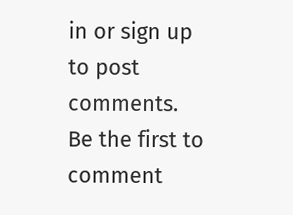in or sign up to post comments.
Be the first to comment